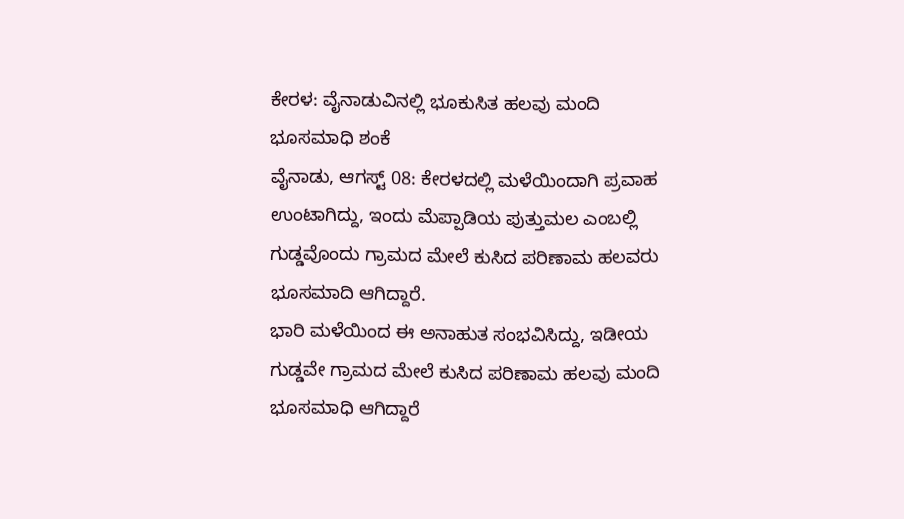ಕೇರಳ: ವೈನಾಡುವಿನಲ್ಲಿ ಭೂಕುಸಿತ ಹಲವು ಮಂದಿ ಭೂಸಮಾಧಿ ಶಂಕೆ
ವೈನಾಡು, ಆಗಸ್ಟ್ 08: ಕೇರಳದಲ್ಲಿ ಮಳೆಯಿಂದಾಗಿ ಪ್ರವಾಹ ಉಂಟಾಗಿದ್ದು, ಇಂದು ಮೆಪ್ಪಾಡಿಯ ಪುತ್ತುಮಲ ಎಂಬಲ್ಲಿ ಗುಡ್ಡವೊಂದು ಗ್ರಾಮದ ಮೇಲೆ ಕುಸಿದ ಪರಿಣಾಮ ಹಲವರು ಭೂಸಮಾದಿ ಆಗಿದ್ದಾರೆ.
ಭಾರಿ ಮಳೆಯಿಂದ ಈ ಅನಾಹುತ ಸಂಭವಿಸಿದ್ದು, ಇಡೀಯ ಗುಡ್ಡವೇ ಗ್ರಾಮದ ಮೇಲೆ ಕುಸಿದ ಪರಿಣಾಮ ಹಲವು ಮಂದಿ ಭೂಸಮಾಧಿ ಆಗಿದ್ದಾರೆ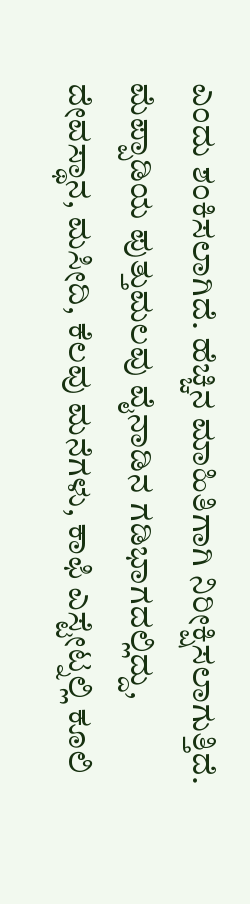ಎಂದು ಶಂಕಿಸಲಾಗಿದೆ. ಹೆಚ್ಚಿನ ಮಾಹಿತಿಗಾಗಿ ನಿರೀಕ್ಷಿಸಲಾಗುತ್ತಿದೆ.
ಮೆಪ್ಪಾಡಿಯ ಪುತ್ತುಮಲವು ವೈನಾಡಿನ ಗಡಿಭಾಗದಲ್ಲಿದ್ದು, ದೇವಸ್ಥಾನ, ಮಸೀದಿ, ಕೆಲವು ಮನೆಗಳು, ಕಾಫಿ ಎಸ್ಟೇಟ್ನಲ್ಲಿ ಕೂಲಿ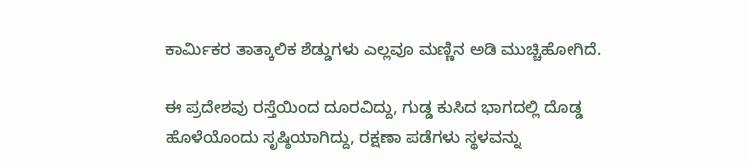ಕಾರ್ಮಿಕರ ತಾತ್ಕಾಲಿಕ ಶೆಡ್ಡುಗಳು ಎಲ್ಲವೂ ಮಣ್ಣಿನ ಅಡಿ ಮುಚ್ಚಿಹೋಗಿದೆ.

ಈ ಪ್ರದೇಶವು ರಸ್ತೆಯಿಂದ ದೂರವಿದ್ದು, ಗುಡ್ಡ ಕುಸಿದ ಭಾಗದಲ್ಲಿ ದೊಡ್ಡ ಹೊಳೆಯೊಂದು ಸೃಷ್ಠಿಯಾಗಿದ್ದು, ರಕ್ಷಣಾ ಪಡೆಗಳು ಸ್ಥಳವನ್ನು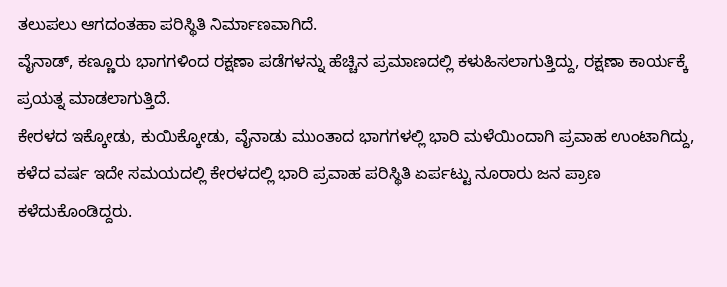ತಲುಪಲು ಆಗದಂತಹಾ ಪರಿಸ್ಥಿತಿ ನಿರ್ಮಾಣವಾಗಿದೆ.
ವೈನಾಡ್, ಕಣ್ಣೂರು ಭಾಗಗಳಿಂದ ರಕ್ಷಣಾ ಪಡೆಗಳನ್ನು ಹೆಚ್ಚಿನ ಪ್ರಮಾಣದಲ್ಲಿ ಕಳುಹಿಸಲಾಗುತ್ತಿದ್ದು, ರಕ್ಷಣಾ ಕಾರ್ಯಕ್ಕೆ ಪ್ರಯತ್ನ ಮಾಡಲಾಗುತ್ತಿದೆ.
ಕೇರಳದ ಇಕ್ಕೋಡು, ಕುಯಿಕ್ಕೋಡು, ವೈನಾಡು ಮುಂತಾದ ಭಾಗಗಳಲ್ಲಿ ಭಾರಿ ಮಳೆಯಿಂದಾಗಿ ಪ್ರವಾಹ ಉಂಟಾಗಿದ್ದು, ಕಳೆದ ವರ್ಷ ಇದೇ ಸಮಯದಲ್ಲಿ ಕೇರಳದಲ್ಲಿ ಭಾರಿ ಪ್ರವಾಹ ಪರಿಸ್ಥಿತಿ ಏರ್ಪಟ್ಟು ನೂರಾರು ಜನ ಪ್ರಾಣ ಕಳೆದುಕೊಂಡಿದ್ದರು.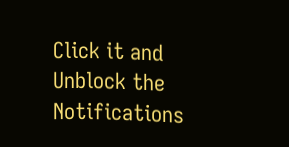Click it and Unblock the Notifications